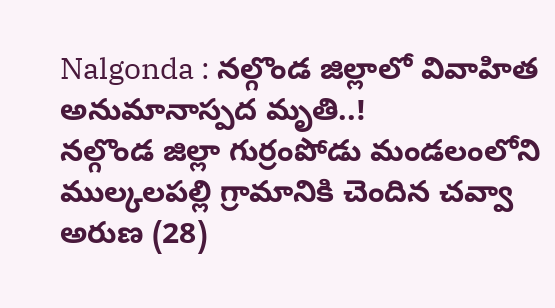Nalgonda : నల్గొండ జిల్లాలో వివాహిత అనుమానాస్పద మృతి..!
నల్గొండ జిల్లా గుర్రంపోడు మండలంలోని ముల్కలపల్లి గ్రామానికి చెందిన చవ్వా అరుణ (28)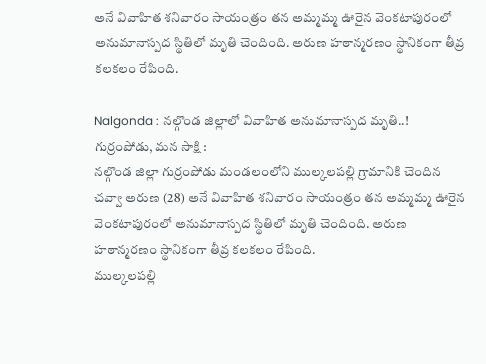అనే వివాహిత శనివారం సాయంత్రం తన అమ్మమ్మ ఊరైన వెంకటాపురంలో అనుమానాస్పద స్థితిలో మృతి చెందింది. అరుణ హఠాన్మరణం స్థానికంగా తీవ్ర కలకలం రేపింది.

Nalgonda : నల్గొండ జిల్లాలో వివాహిత అనుమానాస్పద మృతి..!
గుర్రంపోడు, మన సాక్షి :
నల్గొండ జిల్లా గుర్రంపోడు మండలంలోని ముల్కలపల్లి గ్రామానికి చెందిన చవ్వా అరుణ (28) అనే వివాహిత శనివారం సాయంత్రం తన అమ్మమ్మ ఊరైన వెంకటాపురంలో అనుమానాస్పద స్థితిలో మృతి చెందింది. అరుణ హఠాన్మరణం స్థానికంగా తీవ్ర కలకలం రేపింది.
ముల్కలపల్లి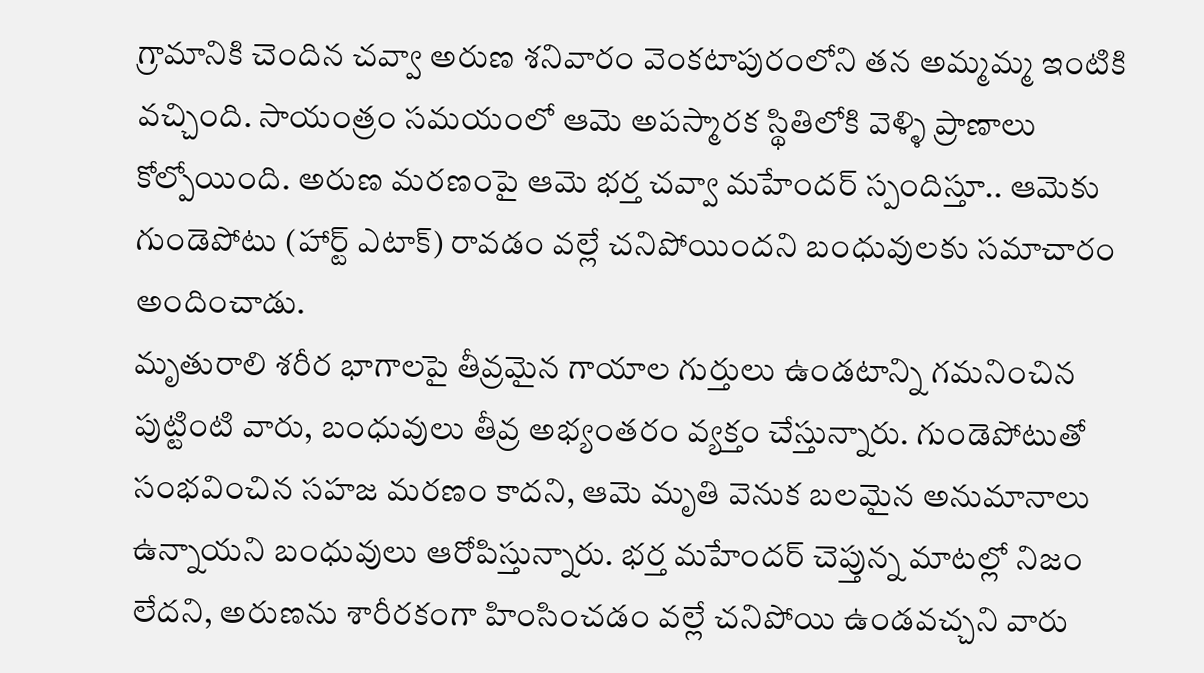గ్రామానికి చెందిన చవ్వా అరుణ శనివారం వెంకటాపురంలోని తన అమ్మమ్మ ఇంటికి వచ్చింది. సాయంత్రం సమయంలో ఆమె అపస్మారక స్థితిలోకి వెళ్ళి ప్రాణాలు కోల్పోయింది. అరుణ మరణంపై ఆమె భర్త చవ్వా మహేందర్ స్పందిస్తూ.. ఆమెకు గుండెపోటు (హార్ట్ ఎటాక్) రావడం వల్లే చనిపోయిందని బంధువులకు సమాచారం అందించాడు.
మృతురాలి శరీర భాగాలపై తీవ్రమైన గాయాల గుర్తులు ఉండటాన్ని గమనించిన పుట్టింటి వారు, బంధువులు తీవ్ర అభ్యంతరం వ్యక్తం చేస్తున్నారు. గుండెపోటుతో సంభవించిన సహజ మరణం కాదని, ఆమె మృతి వెనుక బలమైన అనుమానాలు ఉన్నాయని బంధువులు ఆరోపిస్తున్నారు. భర్త మహేందర్ చెప్తున్న మాటల్లో నిజం లేదని, అరుణను శారీరకంగా హింసించడం వల్లే చనిపోయి ఉండవచ్చని వారు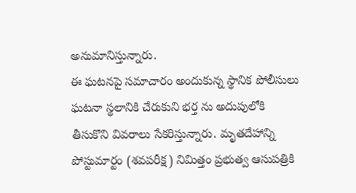అనుమానిస్తున్నారు.
ఈ ఘటనపై సమాచారం అందుకున్న స్థానిక పోలీసులు ఘటనా స్థలానికి చేరుకుని భర్త ను అదుపులోకి తీసుకొని వివరాలు సేకరిస్తున్నారు. మృతదేహాన్ని పోస్టుమార్టం (శవపరీక్ష) నిమిత్తం ప్రభుత్వ ఆసుపత్రికి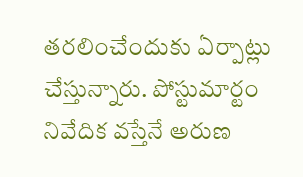తరలించేందుకు ఏర్పాట్లు చేస్తున్నారు. పోస్టుమార్టం నివేదిక వస్తేనే అరుణ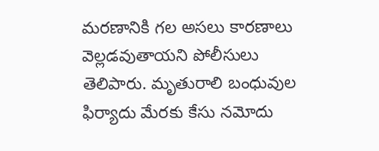మరణానికి గల అసలు కారణాలు వెల్లడవుతాయని పోలీసులు తెలిపారు. మృతురాలి బంధువుల ఫిర్యాదు మేరకు కేసు నమోదు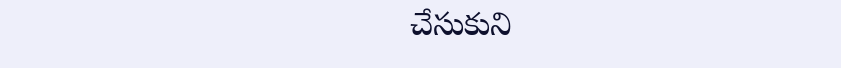చేసుకుని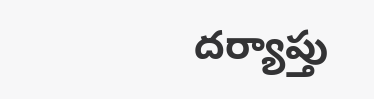దర్యాప్తు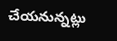చేయనున్నట్లు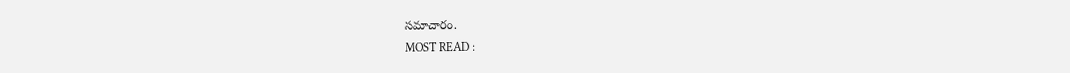సమాచారం.
MOST READ :